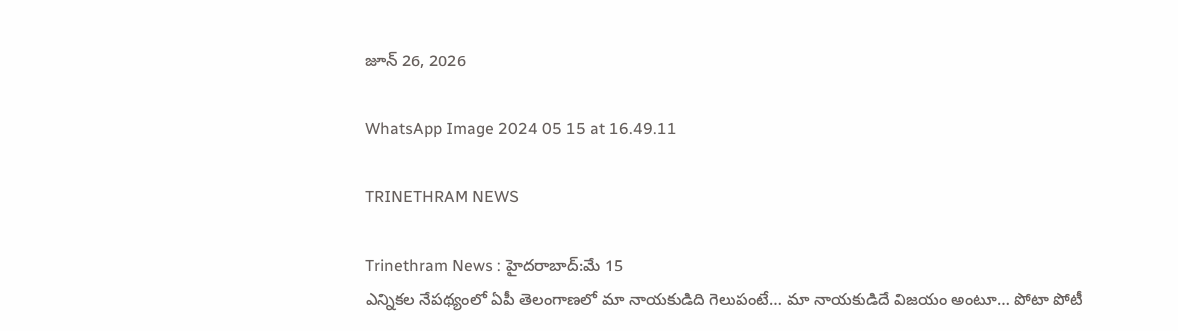జూన్ 26, 2026

WhatsApp Image 2024 05 15 at 16.49.11

TRINETHRAM NEWS

Trinethram News : హైదరాబాద్:మే 15
ఎన్నికల నేపథ్యంలో ఏపీ తెలంగాణలో మా నాయకుడిది గెలుపంటే… మా నాయకుడిదే విజయం అంటూ… పోటా పోటీ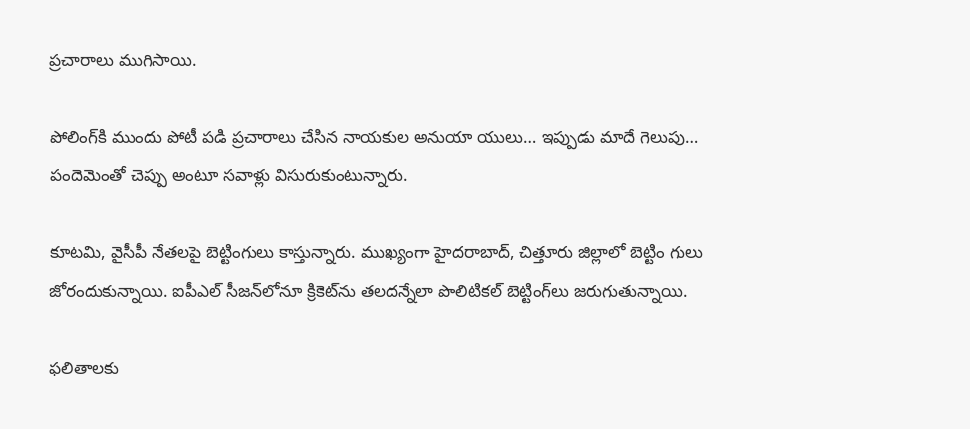ప్రచారాలు ముగిసాయి.

పోలింగ్‌కి ముందు పోటీ పడి ప్రచారాలు చేసిన నాయకుల అనుయా యులు… ఇప్పుడు మాదే గెలుపు… పందెమెంతో చెప్పు అంటూ సవాళ్లు విసురుకుంటున్నారు.

కూటమి, వైసీపీ నేతలపై బెట్టింగులు కాస్తున్నారు. ముఖ్యంగా హైదరాబాద్, చిత్తూరు జిల్లాలో బెట్టిం గులు జోరందుకున్నాయి. ఐపీఎల్ సీజన్‌లోనూ క్రికెట్‌ను తలదన్నేలా పొలిటికల్ బెట్టింగ్‌లు జరుగుతున్నాయి.

ఫలితాలకు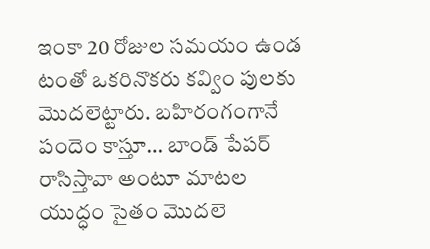ఇంకా 20 రోజుల సమయం ఉండ టంతో ఒకరినొకరు కవ్విం పులకు మొదలెట్టారు. బహిరంగంగానే పందెం కాస్తూ… బాండ్ పేపర్ రాసిస్తావా అంటూ మాటల యుద్ధం సైతం మొదలె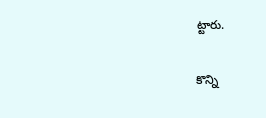ట్టారు.

కొన్ని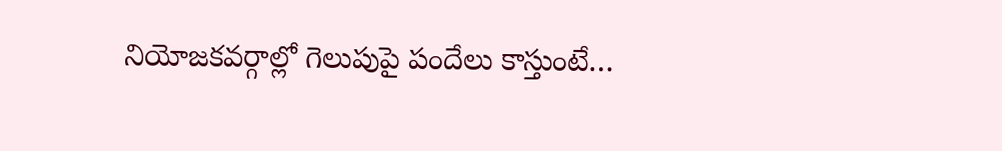నియోజకవర్గాల్లో గెలుపుపై పందేలు కాస్తుంటే…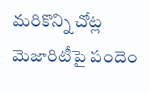మరికొన్ని చోట్ల మెజారిటీపై పందెం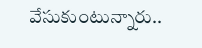వేసుకుంటున్నారు..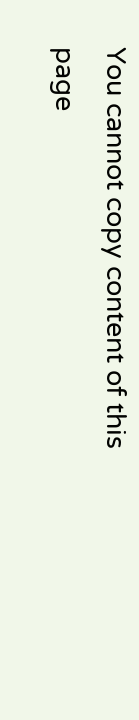You cannot copy content of this page